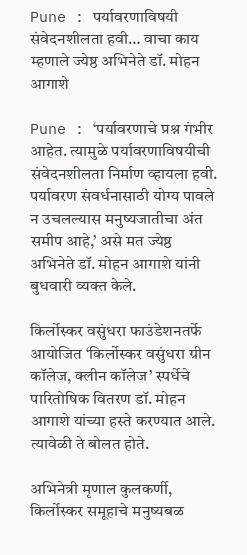Pune : पर्यावरणाविषयी संवेदनशीलता हवी… वाचा काय म्हणाले ज्येष्ठ अभिनेते डॉ. मोहन आगाशे

Pune : ‘पर्यावरणाचे प्रश्न गंभीर आहेत. त्यामुळे पर्यावरणाविषयीची संवेदनशीलता निर्माण व्हायला हवी. पर्यावरण संवर्धनासाठी योग्य पावले न उचलल्यास मनुष्यजातीचा अंत समीप आहे,’ असे मत ज्येष्ठ अभिनेते डॉ. मोहन आगाशे यांनी बुधवारी व्यक्त केले.

किर्लोस्कर वसुंधरा फाउंडेशनतर्फे आयोजित ‘किर्लोस्कर वसुंधरा ग्रीन कॉलेज, क्लीन कॉलेज’ स्पर्धेचे पारितोषिक वितरण डॉ. मोहन आगाशे यांच्या हस्ते करण्यात आले. त्यावेळी ते बोलत होते.

अभिनेत्री मृणाल कुलकर्णी, किर्लोस्कर समूहाचे मनुष्यबळ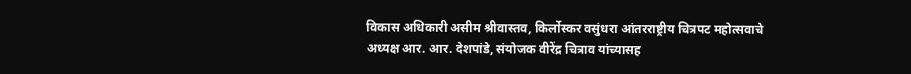विकास अधिकारी असीम श्रीवास्तव, किर्लोस्कर वसुंधरा आंतरराष्ट्रीय चित्रपट महोत्सवाचे अध्यक्ष आर. आर. देशपांडे, संयोजक वीरेंद्र चित्राव यांच्यासह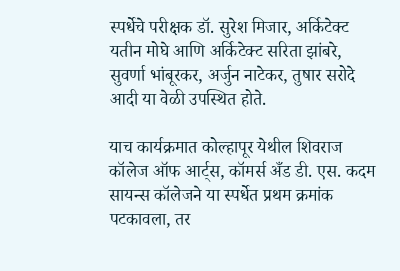स्पर्धेचे परीक्षक डॉ. सुरेश मिजार, अर्किटेक्ट यतीन मोघे आणि अर्किटेक्ट सरिता झांबरे, सुवर्णा भांबूरकर, अर्जुन नाटेकर, तुषार सरोदे आदी या वेळी उपस्थित होते.

याच कार्यक्रमात कोल्हापूर येथील शिवराज कॉलेज ऑफ आर्ट्स, कॉमर्स अँड डी. एस. कदम सायन्स कॉलेजने या स्पर्धेत प्रथम क्रमांक पटकावला, तर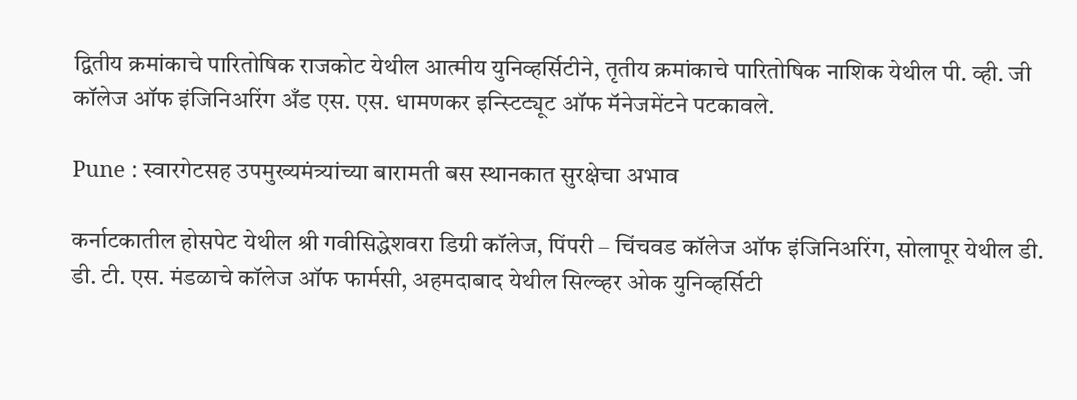द्वितीय क्रमांकाचे पारितोषिक राजकोट येथील आत्मीय युनिव्हर्सिटीने, तृतीय क्रमांकाचे पारितोषिक नाशिक येथील पी. व्ही. जी कॉलेज ऑफ इंजिनिअरिंग अँड एस. एस. धामणकर इन्स्टिट्यूट ऑफ मॅनेजमेंटने पटकावले.

Pune : स्वारगेटसह उपमुख्यमंत्र्यांच्या बारामती बस स्थानकात सुरक्षेचा अभाव

कर्नाटकातील होसपेट येथील श्री गवीसिद्धेशवरा डिग्री कॉलेज, पिंपरी – चिंचवड कॉलेज ऑफ इंजिनिअरिंग, सोलापूर येथील डी. डी. टी. एस. मंडळाचे कॉलेज ऑफ फार्मसी, अहमदाबाद येथील सिल्व्हर ओक युनिव्हर्सिटी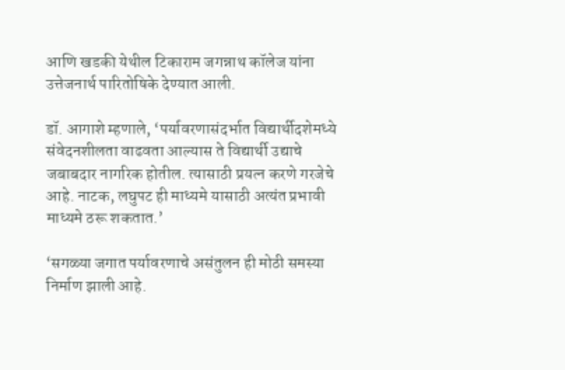आणि खडकी येथील टिकाराम जगन्नाथ कॉलेज यांना उत्तेजनार्थ पारितोषिके देण्यात आली.

डॉ. आगाशे म्हणाले, ‘पर्यावरणासंदर्भात विद्यार्थीदशेमध्ये संवेदनशीलता वाढवता आल्यास ते विद्यार्थी उद्याचे जबाबदार नागरिक होतील. त्यासाठी प्रयत्न करणे गरजेचे आहे. नाटक, लघुपट ही माध्यमे यासाठी अत्यंत प्रभावी माध्यमे ठरू शकतात.’

‘सगळ्या जगात पर्यावरणाचे असंतुलन ही मोठी समस्या निर्माण झाली आहे.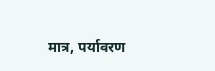मात्र, पर्यावरण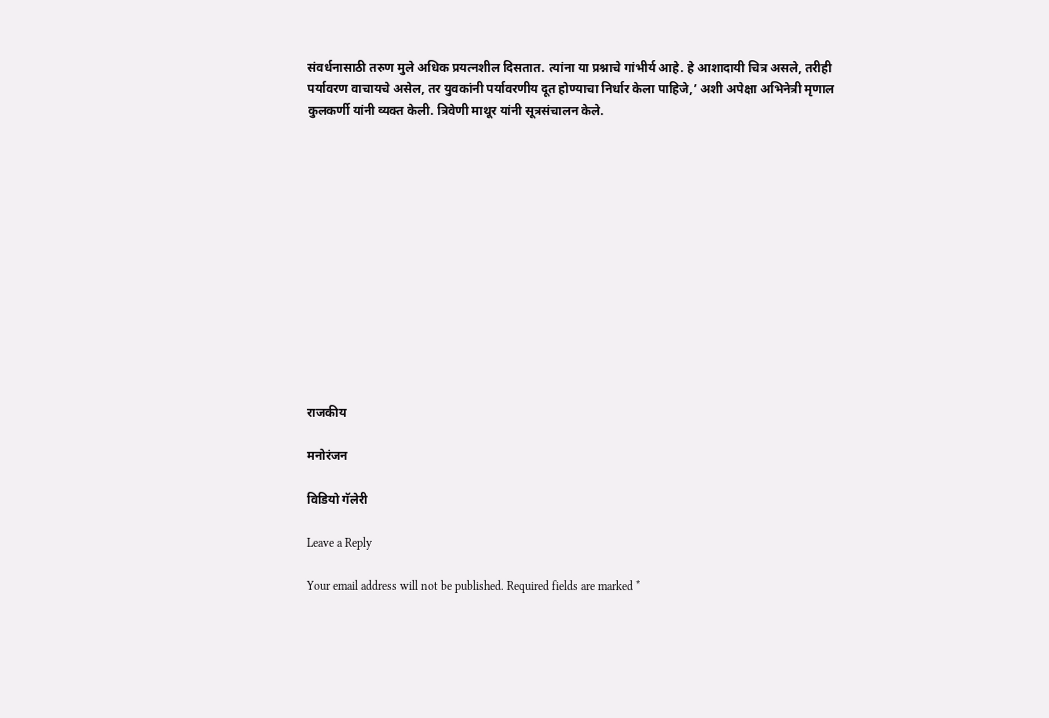संवर्धनासाठी तरुण मुले अधिक प्रयत्नशील दिसतात. त्यांना या प्रश्नाचे गांभीर्य आहे. हे आशादायी चित्र असले, तरीही पर्यावरण वाचायचे असेल, तर युवकांनी पर्यावरणीय दूत होण्याचा निर्धार केला पाहिजे,’ अशी अपेक्षा अभिनेत्री मृणाल कुलकर्णी यांनी व्यक्त केली. त्रिवेणी माथूर यांनी सूत्रसंचालन केले.













राजकीय

मनोरंजन

विडियो गॅलेरी

Leave a Reply

Your email address will not be published. Required fields are marked *